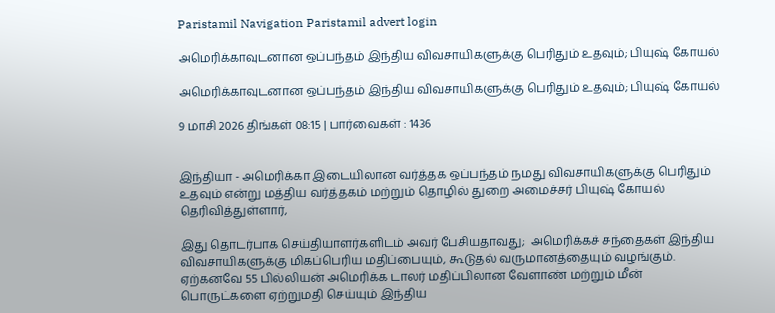Paristamil Navigation Paristamil advert login

அமெரிக்காவுடனான ஒப்பந்தம் இந்திய விவசாயிகளுக்கு பெரிதும் உதவும்; பியுஷ் கோயல்

அமெரிக்காவுடனான ஒப்பந்தம் இந்திய விவசாயிகளுக்கு பெரிதும் உதவும்; பியுஷ் கோயல்

9 மாசி 2026 திங்கள் 08:15 | பார்வைகள் : 1436


இந்தியா - அமெரிக்கா இடையிலான வர்த்தக ஒப்பந்தம் நமது விவசாயிகளுக்கு பெரிதும் உதவும் என்று மத்திய வர்த்தகம் மற்றும் தொழில் துறை அமைச்சர் பியுஷ் கோயல் தெரிவித்துள்ளார்,

இது தொடர்பாக செய்தியாளர்களிடம் அவர் பேசியதாவது;  அமெரிக்கச் சந்தைகள் இந்திய விவசாயிகளுக்கு மிகப்பெரிய மதிப்பையும், கூடுதல் வருமானத்தையும் வழங்கும். ஏற்கனவே 55 பில்லியன் அமெரிக்க டாலர் மதிப்பிலான வேளாண் மற்றும் மீன் பொருட்களை ஏற்றுமதி செய்யும் இந்திய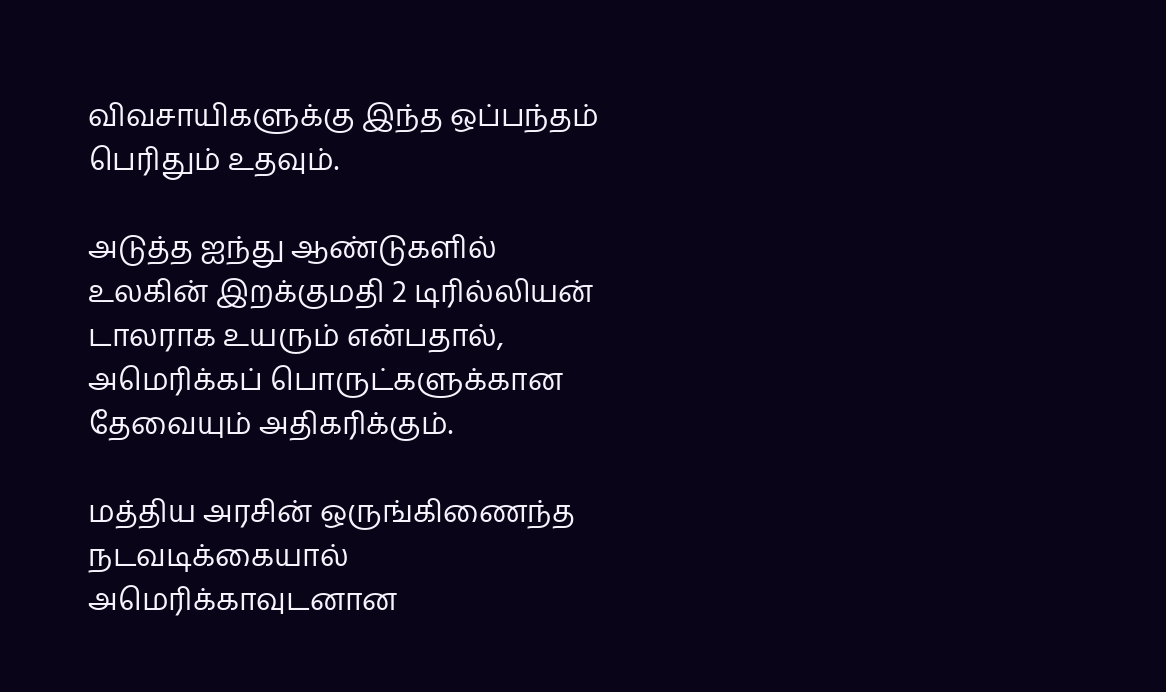விவசாயிகளுக்கு இந்த ஒப்பந்தம் பெரிதும் உதவும்.

அடுத்த ஐந்து ஆண்டுகளில் உலகின் இறக்குமதி 2 டிரில்லியன் டாலராக உயரும் என்பதால், அமெரிக்கப் பொருட்களுக்கான தேவையும் அதிகரிக்கும்.

மத்திய அரசின் ஒருங்கிணைந்த நடவடிக்கையால் அமெரிக்காவுடனான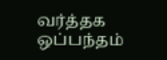வர்த்தக ஒப்பந்தம்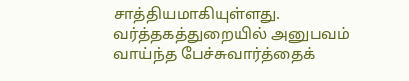சாத்தியமாகியுள்ளது. வர்த்தகத்துறையில் அனுபவம் வாய்ந்த பேச்சுவார்த்தைக்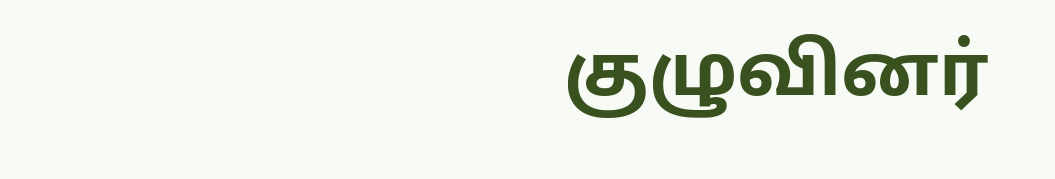குழுவினர்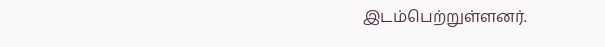இடம்பெற்றுள்ளனர்.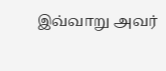இவ்வாறு அவர்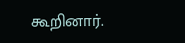கூறினார்.